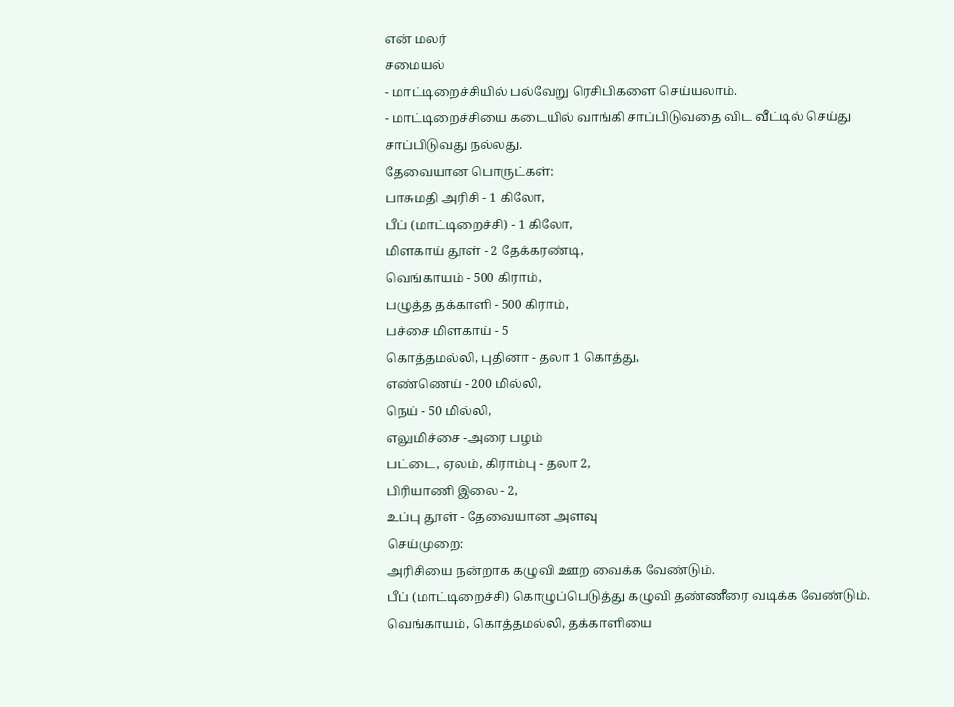என் மலர்
சமையல்
- மாட்டிறைச்சியில் பல்வேறு ரெசிபிகளை செய்யலாம்.
- மாட்டிறைச்சியை கடையில் வாங்கி சாப்பிடுவதை விட வீட்டில் செய்து சாப்பிடுவது நல்லது.
தேவையான பொருட்கள்:
பாசுமதி அரிசி - 1 கிலோ,
பீப் (மாட்டிறைச்சி) - 1 கிலோ,
மிளகாய் தூள் - 2 தேக்கரண்டி,
வெங்காயம் - 500 கிராம்,
பழுத்த தக்காளி - 500 கிராம்,
பச்சை மிளகாய் - 5
கொத்தமல்லி, புதினா - தலா 1 கொத்து,
எண்ணெய் - 200 மில்லி,
நெய் - 50 மில்லி,
எலுமிச்சை -அரை பழம்
பட்டை, ஏலம், கிராம்பு - தலா 2,
பிரியாணி இலை - 2,
உப்பு தூள் - தேவையான அளவு
செய்முறை:
அரிசியை நன்றாக கழுவி ஊற வைக்க வேண்டும்.
பீப் (மாட்டிறைச்சி) கொழுப்பெடுத்து கழுவி தண்ணீரை வடிக்க வேண்டும்.
வெங்காயம், கொத்தமல்லி, தக்காளியை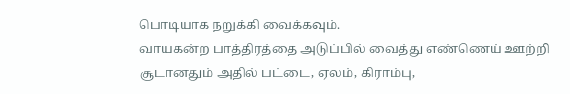பொடியாக நறுக்கி வைக்கவும்.
வாயகன்ற பாத்திரத்தை அடுப்பில் வைத்து எண்ணெய் ஊற்றி சூடானதும் அதில் பட்டை, ஏலம், கிராம்பு,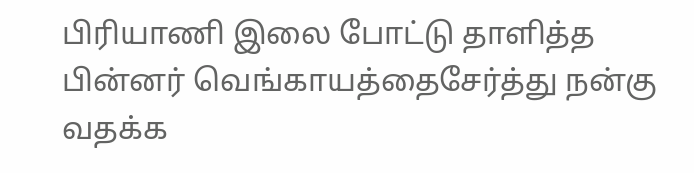பிரியாணி இலை போட்டு தாளித்த பின்னர் வெங்காயத்தைசேர்த்து நன்கு வதக்க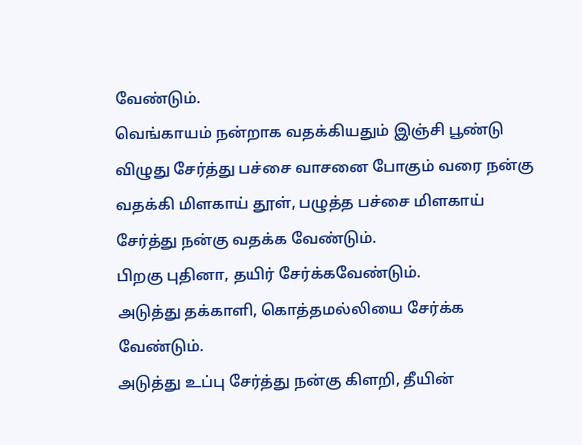வேண்டும்.
வெங்காயம் நன்றாக வதக்கியதும் இஞ்சி பூண்டு விழுது சேர்த்து பச்சை வாசனை போகும் வரை நன்கு வதக்கி மிளகாய் தூள், பழுத்த பச்சை மிளகாய் சேர்த்து நன்கு வதக்க வேண்டும்.
பிறகு புதினா, தயிர் சேர்க்கவேண்டும்.
அடுத்து தக்காளி, கொத்தமல்லியை சேர்க்க வேண்டும்.
அடுத்து உப்பு சேர்த்து நன்கு கிளறி, தீயின்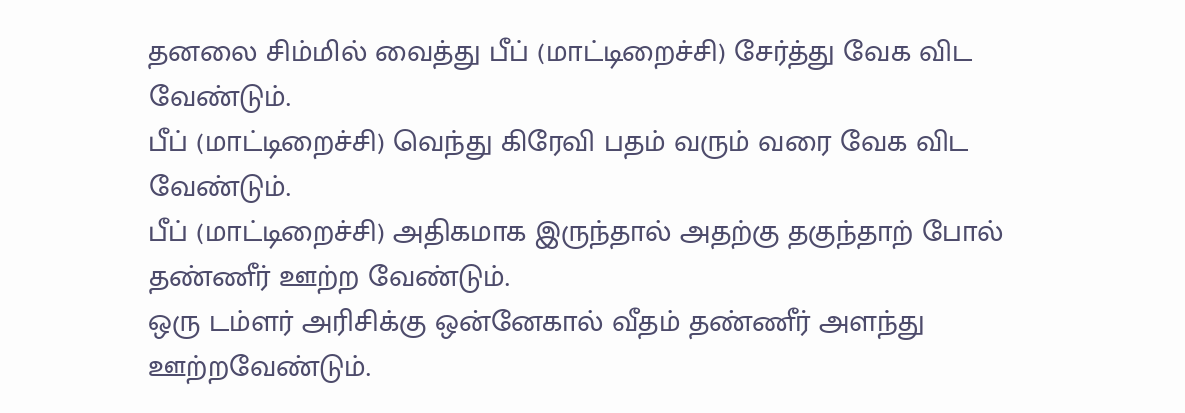தனலை சிம்மில் வைத்து பீப் (மாட்டிறைச்சி) சேர்த்து வேக விட வேண்டும்.
பீப் (மாட்டிறைச்சி) வெந்து கிரேவி பதம் வரும் வரை வேக விட வேண்டும்.
பீப் (மாட்டிறைச்சி) அதிகமாக இருந்தால் அதற்கு தகுந்தாற் போல் தண்ணீர் ஊற்ற வேண்டும்.
ஒரு டம்ளர் அரிசிக்கு ஒன்னேகால் வீதம் தண்ணீர் அளந்து ஊற்றவேண்டும்.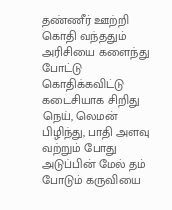தண்ணீர் ஊற்றி கொதி வந்ததும் அரிசியை களைந்து போட்டு கொதிக்கவிட்டு கடைசியாக சிறிது நெய், லெமன் பிழிந்து, பாதி அளவு வற்றும் போது அடுப்பின் மேல் தம் போடும் கருவியை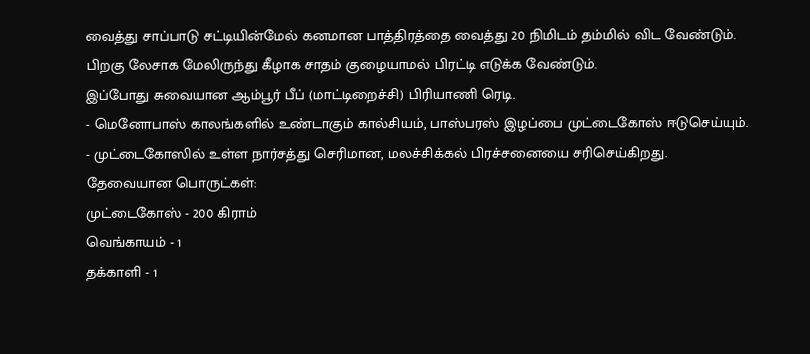வைத்து சாப்பாடு சட்டியின்மேல் கனமான பாத்திரத்தை வைத்து 20 நிமிடம் தம்மில் விட வேண்டும்.
பிறகு லேசாக மேலிருந்து கீழாக சாதம் குழையாமல் பிரட்டி எடுக்க வேண்டும்.
இப்போது சுவையான ஆம்பூர் பீப் (மாட்டிறைச்சி) பிரியாணி ரெடி.
- மெனோபாஸ் காலங்களில் உண்டாகும் கால்சியம், பாஸ்பரஸ் இழப்பை முட்டைகோஸ் ஈடுசெய்யும்.
- முட்டைகோஸில் உள்ள நார்சத்து செரிமான, மலச்சிக்கல் பிரச்சனையை சரிசெய்கிறது.
தேவையான பொருட்கள்:
முட்டைகோஸ் - 200 கிராம்
வெங்காயம் - 1
தக்காளி - 1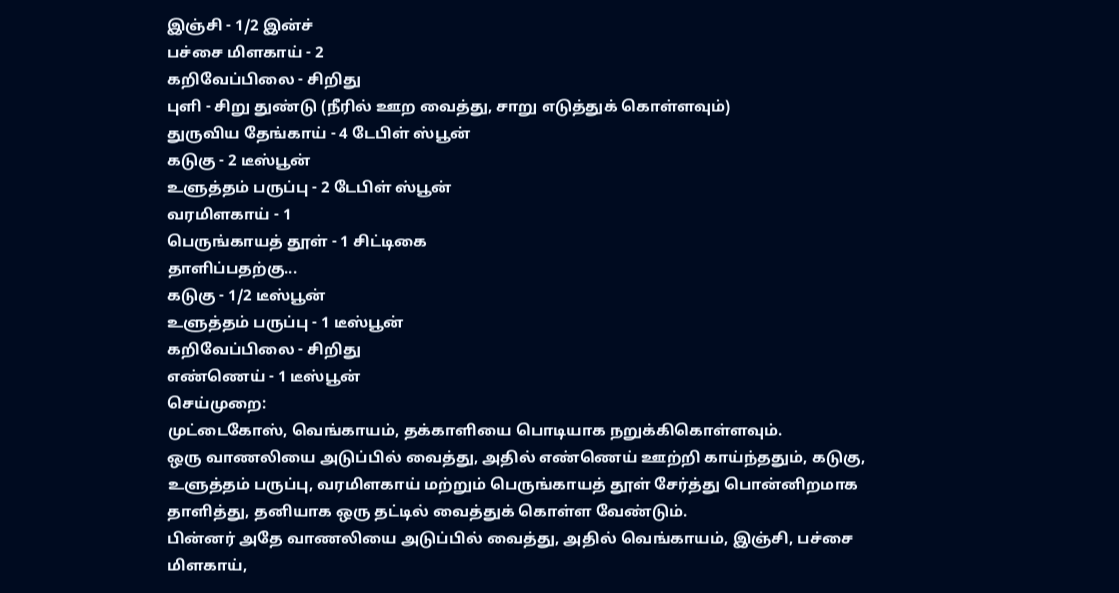இஞ்சி - 1/2 இன்ச்
பச்சை மிளகாய் - 2
கறிவேப்பிலை - சிறிது
புளி - சிறு துண்டு (நீரில் ஊற வைத்து, சாறு எடுத்துக் கொள்ளவும்)
துருவிய தேங்காய் - 4 டேபிள் ஸ்பூன்
கடுகு - 2 டீஸ்பூன்
உளுத்தம் பருப்பு - 2 டேபிள் ஸ்பூன்
வரமிளகாய் - 1
பெருங்காயத் தூள் - 1 சிட்டிகை
தாளிப்பதற்கு...
கடுகு - 1/2 டீஸ்பூன்
உளுத்தம் பருப்பு - 1 டீஸ்பூன்
கறிவேப்பிலை - சிறிது
எண்ணெய் - 1 டீஸ்பூன்
செய்முறை:
முட்டைகோஸ், வெங்காயம், தக்காளியை பொடியாக நறுக்கிகொள்ளவும்.
ஒரு வாணலியை அடுப்பில் வைத்து, அதில் எண்ணெய் ஊற்றி காய்ந்ததும், கடுகு, உளுத்தம் பருப்பு, வரமிளகாய் மற்றும் பெருங்காயத் தூள் சேர்த்து பொன்னிறமாக தாளித்து, தனியாக ஒரு தட்டில் வைத்துக் கொள்ள வேண்டும்.
பின்னர் அதே வாணலியை அடுப்பில் வைத்து, அதில் வெங்காயம், இஞ்சி, பச்சை மிளகாய்,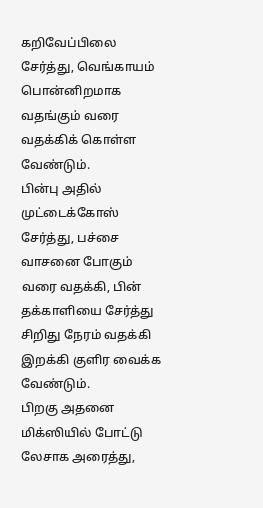கறிவேப்பிலை சேர்த்து, வெங்காயம் பொன்னிறமாக வதங்கும் வரை வதக்கிக் கொள்ள வேண்டும்.
பின்பு அதில் முட்டைக்கோஸ் சேர்த்து, பச்சை வாசனை போகும் வரை வதக்கி, பின் தக்காளியை சேர்த்து சிறிது நேரம் வதக்கி இறக்கி குளிர வைக்க வேண்டும்.
பிறகு அதனை மிக்ஸியில் போட்டு லேசாக அரைத்து,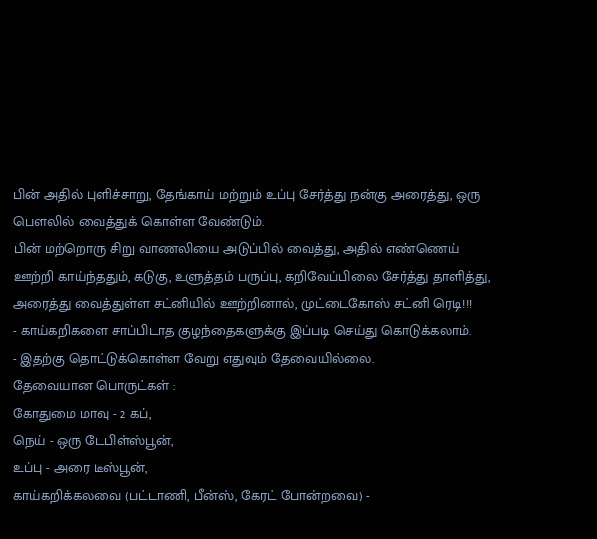பின் அதில் புளிச்சாறு, தேங்காய் மற்றும் உப்பு சேர்த்து நன்கு அரைத்து, ஒரு பௌலில் வைத்துக் கொள்ள வேண்டும்.
பின் மற்றொரு சிறு வாணலியை அடுப்பில் வைத்து, அதில் எண்ணெய் ஊற்றி காய்ந்ததும், கடுகு, உளுத்தம் பருப்பு, கறிவேப்பிலை சேர்த்து தாளித்து, அரைத்து வைத்துள்ள சட்னியில் ஊற்றினால், முட்டைகோஸ் சட்னி ரெடி!!!
- காய்கறிகளை சாப்பிடாத குழந்தைகளுக்கு இப்படி செய்து கொடுக்கலாம்.
- இதற்கு தொட்டுக்கொள்ள வேறு எதுவும் தேவையில்லை.
தேவையான பொருட்கள் :
கோதுமை மாவு - 2 கப்,
நெய் - ஒரு டேபிள்ஸ்பூன்,
உப்பு - அரை டீஸ்பூன்,
காய்கறிக்கலவை (பட்டாணி, பீன்ஸ், கேரட் போன்றவை) -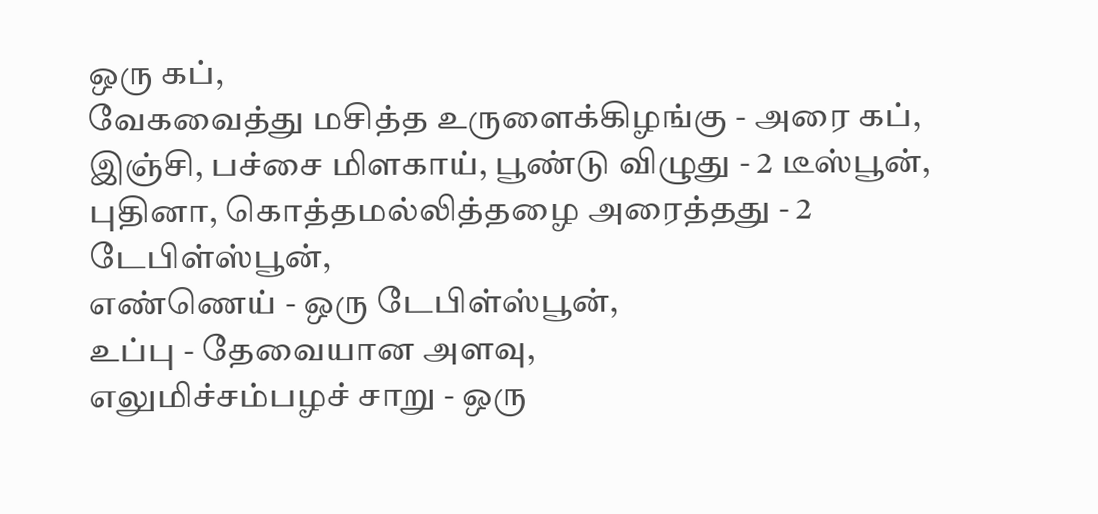ஒரு கப்,
வேகவைத்து மசித்த உருளைக்கிழங்கு - அரை கப்,
இஞ்சி, பச்சை மிளகாய், பூண்டு விழுது - 2 டீஸ்பூன்,
புதினா, கொத்தமல்லித்தழை அரைத்தது - 2 டேபிள்ஸ்பூன்,
எண்ணெய் - ஒரு டேபிள்ஸ்பூன்,
உப்பு - தேவையான அளவு,
எலுமிச்சம்பழச் சாறு - ஒரு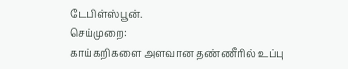டேபிள்ஸ்பூன்.
செய்முறை:
காய்கறிகளை அளவான தண்ணீரில் உப்பு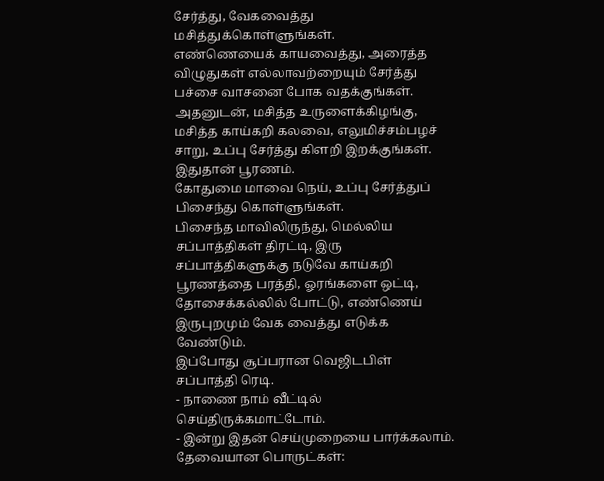சேர்த்து, வேகவைத்து மசித்துக்கொள்ளுங்கள்.
எண்ணெயைக் காயவைத்து, அரைத்த விழுதுகள் எல்லாவற்றையும் சேர்த்து பச்சை வாசனை போக வதக்குங்கள்.
அதனுடன், மசித்த உருளைக்கிழங்கு, மசித்த காய்கறி கலவை, எலுமிச்சம்பழச் சாறு, உப்பு சேர்த்து கிளறி இறக்குங்கள். இதுதான் பூரணம்.
கோதுமை மாவை நெய், உப்பு சேர்த்துப் பிசைந்து கொள்ளுங்கள்.
பிசைந்த மாவிலிருந்து, மெல்லிய சப்பாத்திகள் திரட்டி, இரு சப்பாத்திகளுக்கு நடுவே காய்கறி பூரணத்தை பரத்தி, ஓரங்களை ஒட்டி, தோசைக்கல்லில் போட்டு, எண்ணெய் இருபுறமும் வேக வைத்து எடுக்க வேண்டும்.
இப்போது சூப்பரான வெஜிடபிள் சப்பாத்தி ரெடி.
- நாணை நாம் வீட்டில் செய்திருக்கமாட்டோம்.
- இன்று இதன் செய்முறையை பார்க்கலாம்.
தேவையான பொருட்கள்: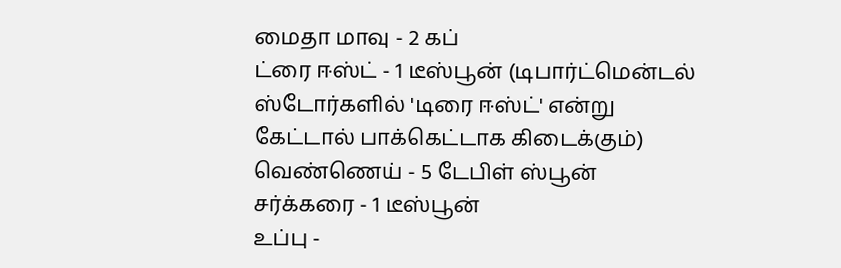மைதா மாவு - 2 கப்
ட்ரை ஈஸ்ட் - 1 டீஸ்பூன் (டிபார்ட்மென்டல் ஸ்டோர்களில் 'டிரை ஈஸ்ட்' என்று கேட்டால் பாக்கெட்டாக கிடைக்கும்)
வெண்ணெய் - 5 டேபிள் ஸ்பூன்
சர்க்கரை - 1 டீஸ்பூன்
உப்பு -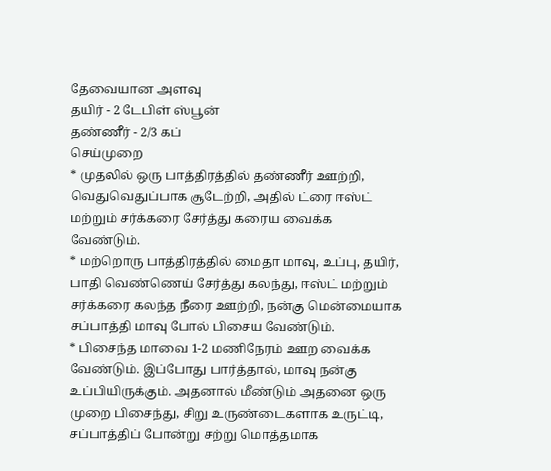தேவையான அளவு
தயிர் - 2 டேபிள் ஸ்பூன்
தண்ணீர் - 2/3 கப்
செய்முறை
* முதலில் ஒரு பாத்திரத்தில் தண்ணீர் ஊற்றி, வெதுவெதுப்பாக சூடேற்றி, அதில் ட்ரை ஈஸ்ட் மற்றும் சர்க்கரை சேர்த்து கரைய வைக்க வேண்டும்.
* மற்றொரு பாத்திரத்தில் மைதா மாவு, உப்பு, தயிர், பாதி வெண்ணெய் சேர்த்து கலந்து, ஈஸ்ட் மற்றும் சர்க்கரை கலந்த நீரை ஊற்றி, நன்கு மென்மையாக சப்பாத்தி மாவு போல் பிசைய வேண்டும்.
* பிசைந்த மாவை 1-2 மணிநேரம் ஊற வைக்க வேண்டும். இப்போது பார்த்தால், மாவு நன்கு உப்பியிருக்கும். அதனால் மீண்டும் அதனை ஒரு முறை பிசைந்து, சிறு உருண்டைகளாக உருட்டி, சப்பாத்திப் போன்று சற்று மொத்தமாக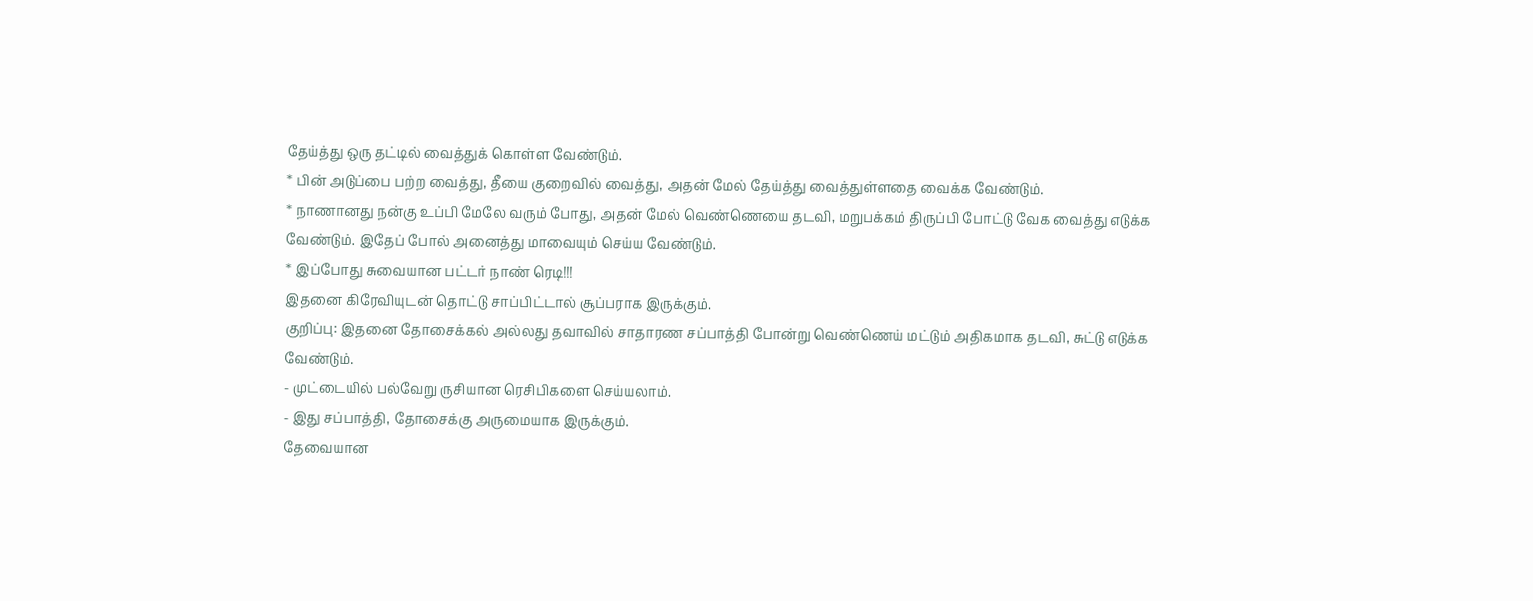தேய்த்து ஒரு தட்டில் வைத்துக் கொள்ள வேண்டும்.
* பின் அடுப்பை பற்ற வைத்து, தீயை குறைவில் வைத்து, அதன் மேல் தேய்த்து வைத்துள்ளதை வைக்க வேண்டும்.
* நாணானது நன்கு உப்பி மேலே வரும் போது, அதன் மேல் வெண்ணெயை தடவி, மறுபக்கம் திருப்பி போட்டு வேக வைத்து எடுக்க வேண்டும். இதேப் போல் அனைத்து மாவையும் செய்ய வேண்டும்.
* இப்போது சுவையான பட்டர் நாண் ரெடி!!!
இதனை கிரேவியுடன் தொட்டு சாப்பிட்டால் சூப்பராக இருக்கும்.
குறிப்பு: இதனை தோசைக்கல் அல்லது தவாவில் சாதாரண சப்பாத்தி போன்று வெண்ணெய் மட்டும் அதிகமாக தடவி, சுட்டு எடுக்க வேண்டும்.
- முட்டையில் பல்வேறு ருசியான ரெசிபிகளை செய்யலாம்.
- இது சப்பாத்தி, தோசைக்கு அருமையாக இருக்கும்.
தேவையான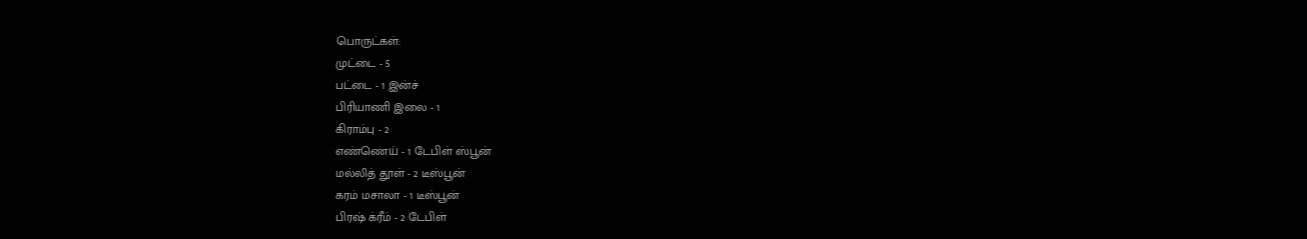பொருட்கள்:
முட்டை - 5
பட்டை - 1 இன்ச்
பிரியாணி இலை - 1
கிராம்பு - 2
எண்ணெய் - 1 டேபிள் ஸ்பூன்
மல்லித் தூள் - 2 டீஸ்பூன்
கரம் மசாலா - 1 டீஸ்பூன்
பிரஷ் க்ரீம் - 2 டேபிள்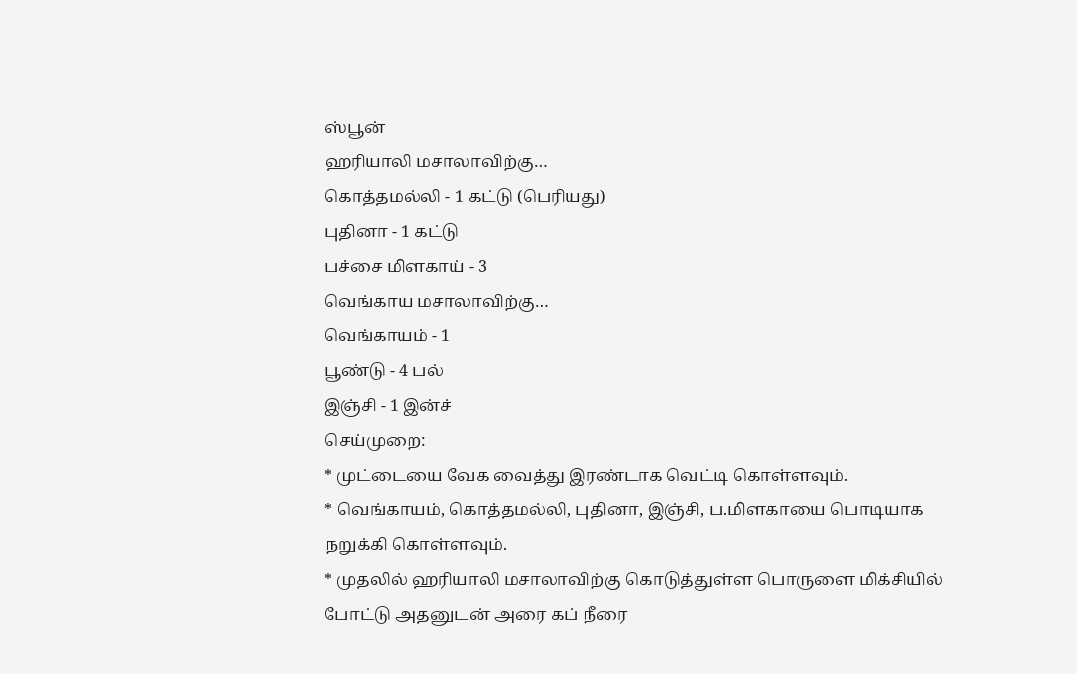ஸ்பூன்
ஹரியாலி மசாலாவிற்கு…
கொத்தமல்லி - 1 கட்டு (பெரியது)
புதினா - 1 கட்டு
பச்சை மிளகாய் - 3
வெங்காய மசாலாவிற்கு…
வெங்காயம் - 1
பூண்டு - 4 பல்
இஞ்சி - 1 இன்ச்
செய்முறை:
* முட்டையை வேக வைத்து இரண்டாக வெட்டி கொள்ளவும்.
* வெங்காயம், கொத்தமல்லி, புதினா, இஞ்சி, ப.மிளகாயை பொடியாக நறுக்கி கொள்ளவும்.
* முதலில் ஹரியாலி மசாலாவிற்கு கொடுத்துள்ள பொருளை மிக்சியில் போட்டு அதனுடன் அரை கப் நீரை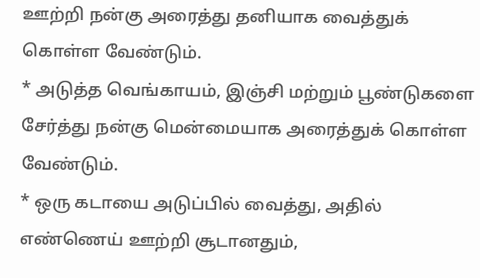ஊற்றி நன்கு அரைத்து தனியாக வைத்துக் கொள்ள வேண்டும்.
* அடுத்த வெங்காயம், இஞ்சி மற்றும் பூண்டுகளை சேர்த்து நன்கு மென்மையாக அரைத்துக் கொள்ள வேண்டும்.
* ஒரு கடாயை அடுப்பில் வைத்து, அதில் எண்ணெய் ஊற்றி சூடானதும்,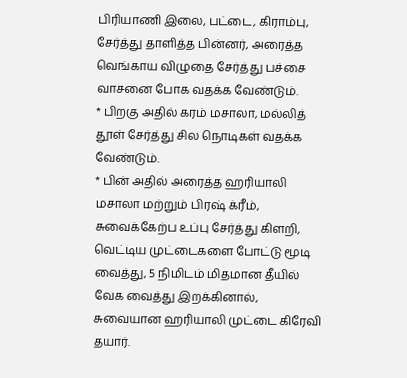பிரியாணி இலை, பட்டை, கிராம்பு, சேர்த்து தாளித்த பின்னர், அரைத்த வெங்காய விழுதை சேர்த்து பச்சை வாசனை போக வதக்க வேண்டும்.
* பிறகு அதில் கரம் மசாலா, மல்லித் தூள் சேர்த்து சில நொடிகள் வதக்க வேண்டும்.
* பின் அதில் அரைத்த ஹரியாலி மசாலா மற்றும் பிரஷ் க்ரீம், சுவைக்கேற்ப உப்பு சேர்த்து கிளறி, வெட்டிய முட்டைகளை போட்டு மூடி வைத்து, 5 நிமிடம் மிதமான தீயில் வேக வைத்து இறக்கினால், சுவையான ஹரியாலி முட்டை கிரேவி தயார்.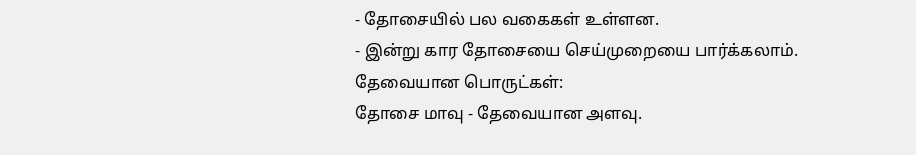- தோசையில் பல வகைகள் உள்ளன.
- இன்று கார தோசையை செய்முறையை பார்க்கலாம்.
தேவையான பொருட்கள்:
தோசை மாவு - தேவையான அளவு.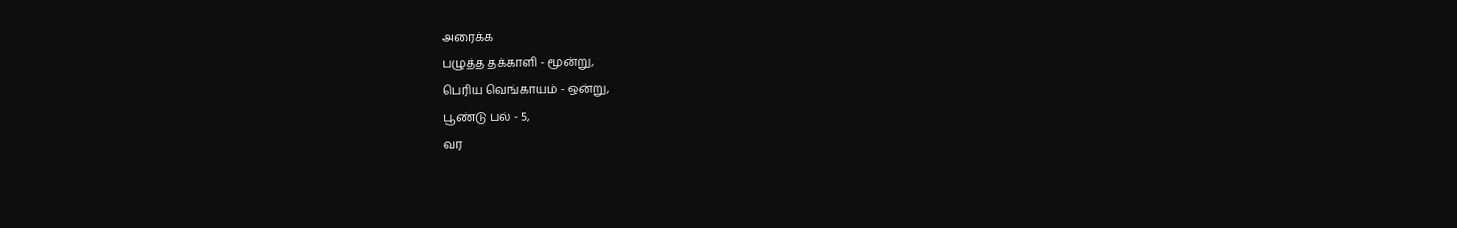அரைக்க
பழுத்த தக்காளி - மூன்று,
பெரிய வெங்காயம் - ஒன்று,
பூண்டு பல் - 5,
வர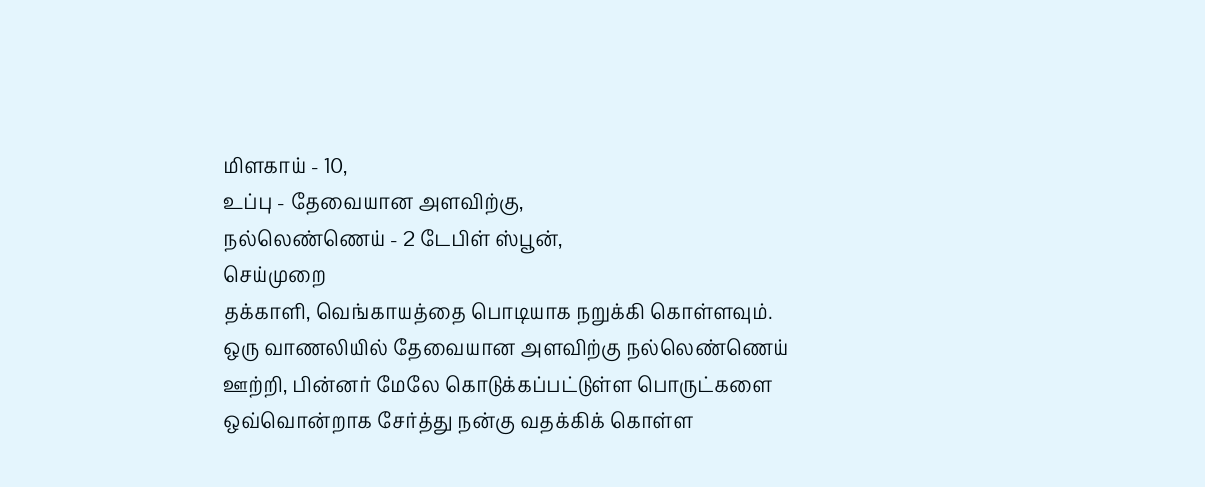மிளகாய் - 10,
உப்பு - தேவையான அளவிற்கு,
நல்லெண்ணெய் - 2 டேபிள் ஸ்பூன்,
செய்முறை
தக்காளி, வெங்காயத்தை பொடியாக நறுக்கி கொள்ளவும்.
ஒரு வாணலியில் தேவையான அளவிற்கு நல்லெண்ணெய் ஊற்றி, பின்னர் மேலே கொடுக்கப்பட்டுள்ள பொருட்களை ஒவ்வொன்றாக சேர்த்து நன்கு வதக்கிக் கொள்ள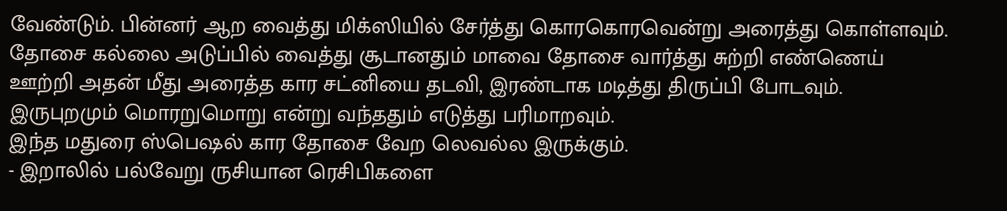வேண்டும். பின்னர் ஆற வைத்து மிக்ஸியில் சேர்த்து கொரகொரவென்று அரைத்து கொள்ளவும்.
தோசை கல்லை அடுப்பில் வைத்து சூடானதும் மாவை தோசை வார்த்து சுற்றி எண்ணெய் ஊற்றி அதன் மீது அரைத்த கார சட்னியை தடவி, இரண்டாக மடித்து திருப்பி போடவும். இருபுறமும் மொரறுமொறு என்று வந்ததும் எடுத்து பரிமாறவும்.
இந்த மதுரை ஸ்பெஷல் கார தோசை வேற லெவல்ல இருக்கும்.
- இறாலில் பல்வேறு ருசியான ரெசிபிகளை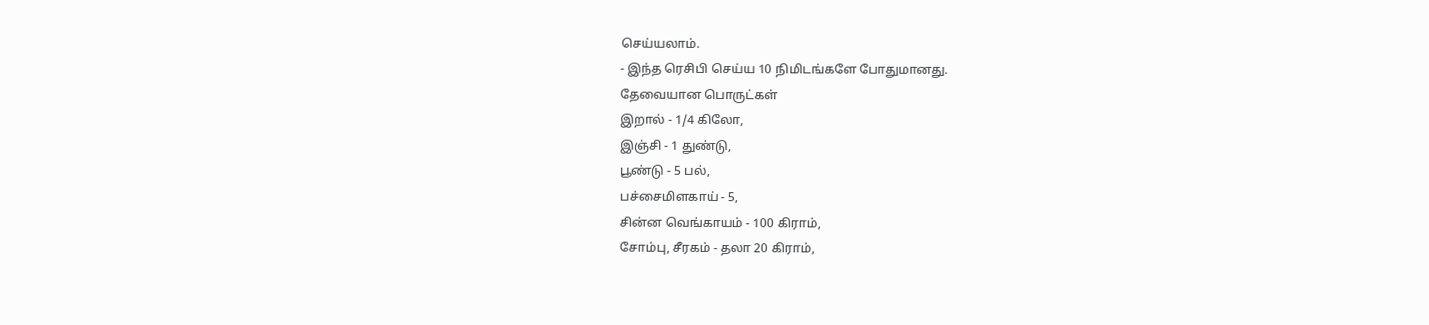செய்யலாம்.
- இந்த ரெசிபி செய்ய 10 நிமிடங்களே போதுமானது.
தேவையான பொருட்கள்
இறால் - 1/4 கிலோ,
இஞ்சி - 1 துண்டு,
பூண்டு - 5 பல்,
பச்சைமிளகாய் - 5,
சின்ன வெங்காயம் - 100 கிராம்,
சோம்பு, சீரகம் - தலா 20 கிராம்,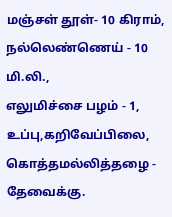மஞ்சள் தூள்- 10 கிராம்,
நல்லெண்ணெய் - 10 மி.லி.,
எலுமிச்சை பழம் - 1,
உப்பு,கறிவேப்பிலை, கொத்தமல்லித்தழை - தேவைக்கு.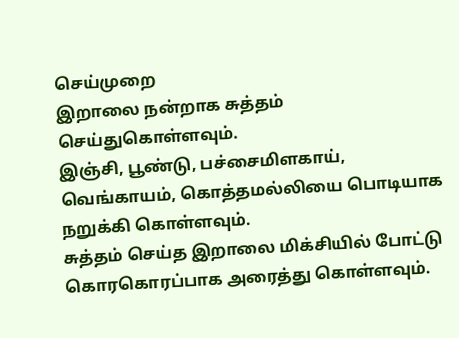செய்முறை
இறாலை நன்றாக சுத்தம் செய்துகொள்ளவும்.
இஞ்சி, பூண்டு, பச்சைமிளகாய், வெங்காயம், கொத்தமல்லியை பொடியாக நறுக்கி கொள்ளவும்.
சுத்தம் செய்த இறாலை மிக்சியில் போட்டு கொரகொரப்பாக அரைத்து கொள்ளவும்.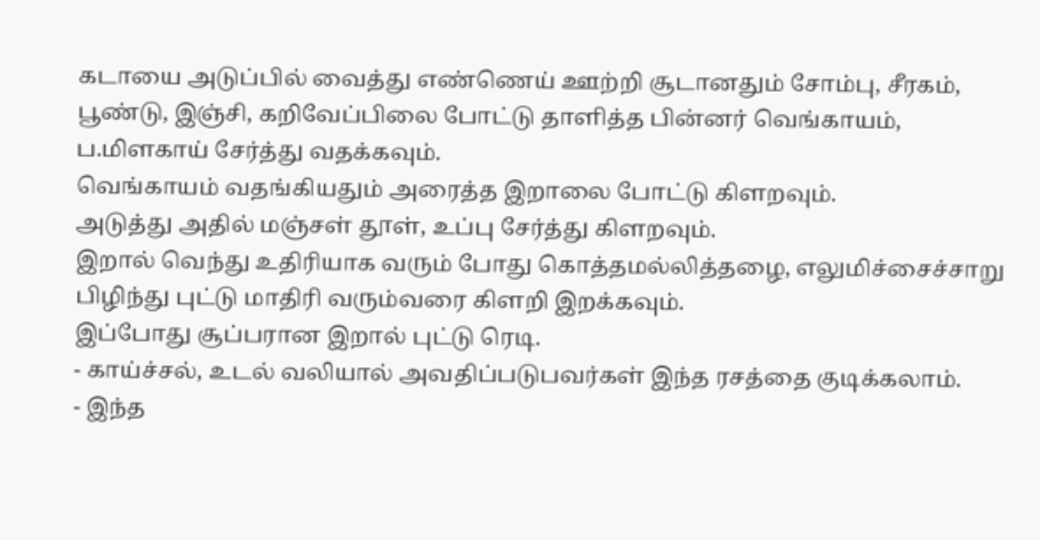கடாயை அடுப்பில் வைத்து எண்ணெய் ஊற்றி சூடானதும் சோம்பு, சீரகம், பூண்டு, இஞ்சி, கறிவேப்பிலை போட்டு தாளித்த பின்னர் வெங்காயம், ப.மிளகாய் சேர்த்து வதக்கவும்.
வெங்காயம் வதங்கியதும் அரைத்த இறாலை போட்டு கிளறவும்.
அடுத்து அதில் மஞ்சள் தூள், உப்பு சேர்த்து கிளறவும்.
இறால் வெந்து உதிரியாக வரும் போது கொத்தமல்லித்தழை, எலுமிச்சைச்சாறு பிழிந்து புட்டு மாதிரி வரும்வரை கிளறி இறக்கவும்.
இப்போது சூப்பரான இறால் புட்டு ரெடி.
- காய்ச்சல், உடல் வலியால் அவதிப்படுபவர்கள் இந்த ரசத்தை குடிக்கலாம்.
- இந்த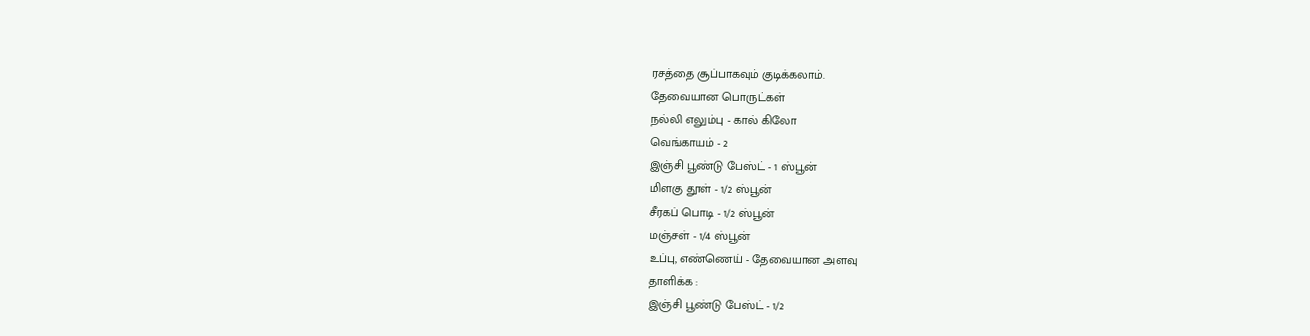ரசத்தை சூப்பாகவும் குடிக்கலாம்.
தேவையான பொருட்கள்
நல்லி எலும்பு - கால் கிலோ
வெங்காயம் - 2
இஞ்சி பூண்டு பேஸ்ட் - 1 ஸ்பூன்
மிளகு தூள் - 1/2 ஸ்பூன்
சீரகப் பொடி - 1/2 ஸ்பூன்
மஞ்சள் - 1/4 ஸ்பூன்
உப்பு, எண்ணெய் - தேவையான அளவு
தாளிக்க :
இஞ்சி பூண்டு பேஸ்ட் - 1/2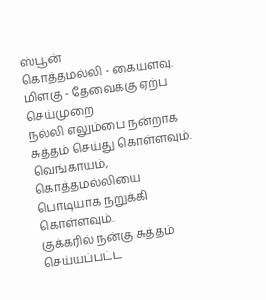ஸ்பூன்
கொத்தமல்லி - கையளவு.
மிளகு - தேவைக்கு ஏற்ப
செய்முறை
நல்லி எலும்பை நன்றாக சுத்தம் செய்து கொள்ளவும்.
வெங்காயம், கொத்தமல்லியை பொடியாக நறுக்கி கொள்ளவும்.
குக்கரில் நன்கு சுத்தம் செய்யப்பட்ட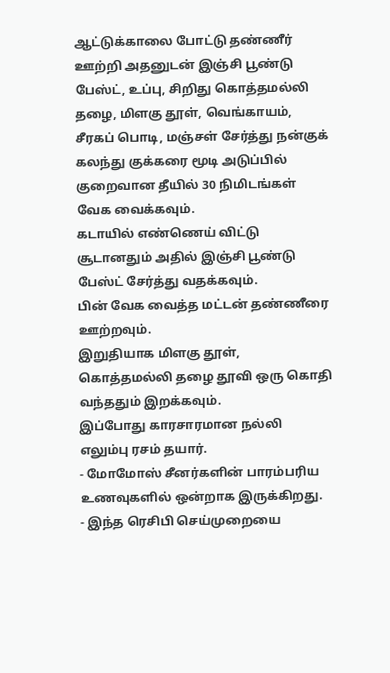ஆட்டுக்காலை போட்டு தண்ணீர் ஊற்றி அதனுடன் இஞ்சி பூண்டு பேஸ்ட், உப்பு, சிறிது கொத்தமல்லி தழை, மிளகு தூள், வெங்காயம், சீரகப் பொடி, மஞ்சள் சேர்த்து நன்குக் கலந்து குக்கரை மூடி அடுப்பில் குறைவான தீயில் 30 நிமிடங்கள் வேக வைக்கவும்.
கடாயில் எண்ணெய் விட்டு சூடானதும் அதில் இஞ்சி பூண்டு பேஸ்ட் சேர்த்து வதக்கவும்.
பின் வேக வைத்த மட்டன் தண்ணீரை ஊற்றவும்.
இறுதியாக மிளகு தூள், கொத்தமல்லி தழை தூவி ஒரு கொதி வந்ததும் இறக்கவும்.
இப்போது காரசாரமான நல்லி எலும்பு ரசம் தயார்.
- மோமோஸ் சீனர்களின் பாரம்பரிய உணவுகளில் ஒன்றாக இருக்கிறது.
- இந்த ரெசிபி செய்முறையை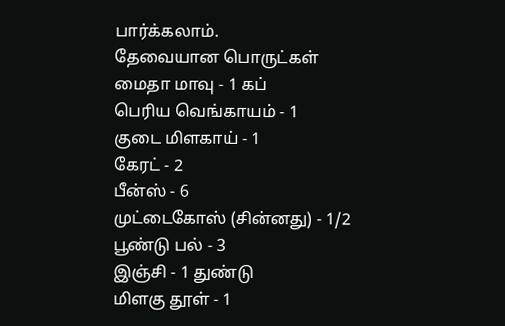பார்க்கலாம்.
தேவையான பொருட்கள்
மைதா மாவு - 1 கப்
பெரிய வெங்காயம் - 1
குடை மிளகாய் - 1
கேரட் - 2
பீன்ஸ் - 6
முட்டைகோஸ் (சின்னது) - 1/2
பூண்டு பல் - 3
இஞ்சி - 1 துண்டு
மிளகு தூள் - 1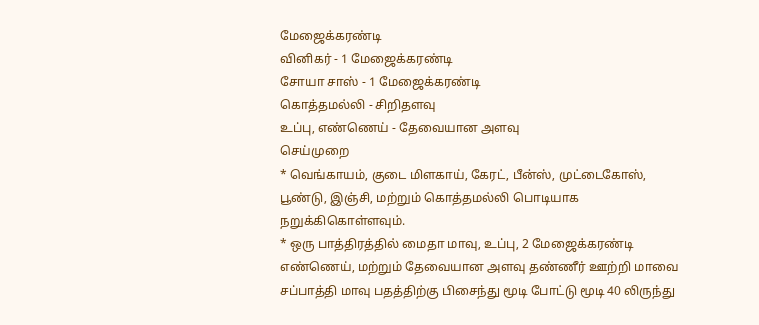மேஜைக்கரண்டி
வினிகர் - 1 மேஜைக்கரண்டி
சோயா சாஸ் - 1 மேஜைக்கரண்டி
கொத்தமல்லி - சிறிதளவு
உப்பு, எண்ணெய் - தேவையான அளவு
செய்முறை
* வெங்காயம், குடை மிளகாய், கேரட், பீன்ஸ், முட்டைகோஸ், பூண்டு, இஞ்சி, மற்றும் கொத்தமல்லி பொடியாக நறுக்கிகொள்ளவும்.
* ஒரு பாத்திரத்தில் மைதா மாவு, உப்பு, 2 மேஜைக்கரண்டி எண்ணெய், மற்றும் தேவையான அளவு தண்ணீர் ஊற்றி மாவை சப்பாத்தி மாவு பதத்திற்கு பிசைந்து மூடி போட்டு மூடி 40 லிருந்து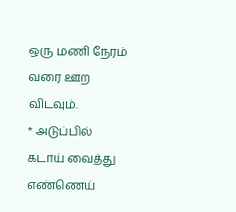ஒரு மணி நேரம் வரை ஊற விடவும்.
* அடுப்பில் கடாய் வைத்து எண்ணெய்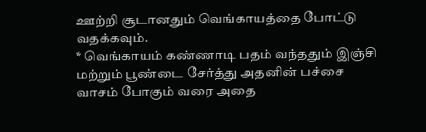ஊற்றி சூடானதும் வெங்காயத்தை போட்டு வதக்கவும்.
* வெங்காயம் கண்ணாடி பதம் வந்ததும் இஞ்சி மற்றும் பூண்டை சேர்த்து அதனின் பச்சை வாசம் போகும் வரை அதை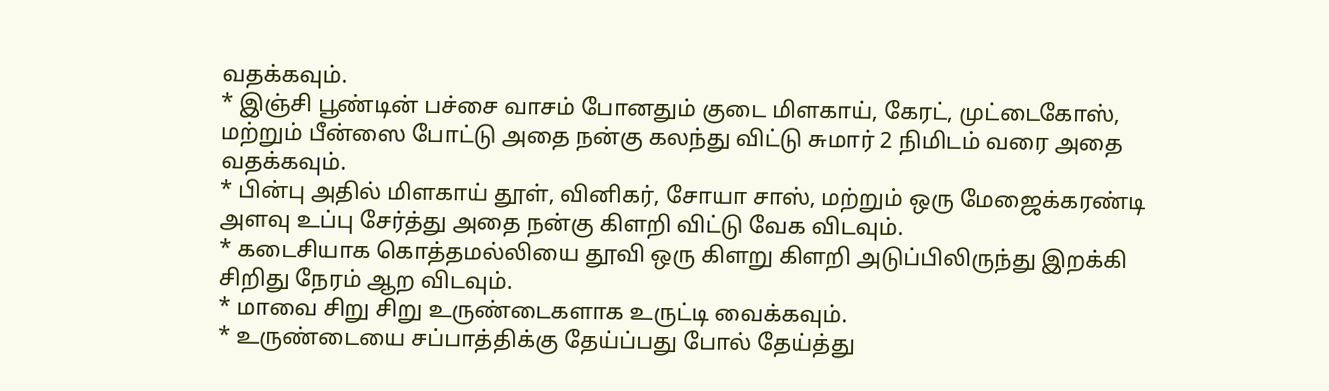வதக்கவும்.
* இஞ்சி பூண்டின் பச்சை வாசம் போனதும் குடை மிளகாய், கேரட், முட்டைகோஸ், மற்றும் பீன்ஸை போட்டு அதை நன்கு கலந்து விட்டு சுமார் 2 நிமிடம் வரை அதை வதக்கவும்.
* பின்பு அதில் மிளகாய் தூள், வினிகர், சோயா சாஸ், மற்றும் ஒரு மேஜைக்கரண்டி அளவு உப்பு சேர்த்து அதை நன்கு கிளறி விட்டு வேக விடவும்.
* கடைசியாக கொத்தமல்லியை தூவி ஒரு கிளறு கிளறி அடுப்பிலிருந்து இறக்கி சிறிது நேரம் ஆற விடவும்.
* மாவை சிறு சிறு உருண்டைகளாக உருட்டி வைக்கவும்.
* உருண்டையை சப்பாத்திக்கு தேய்ப்பது போல் தேய்த்து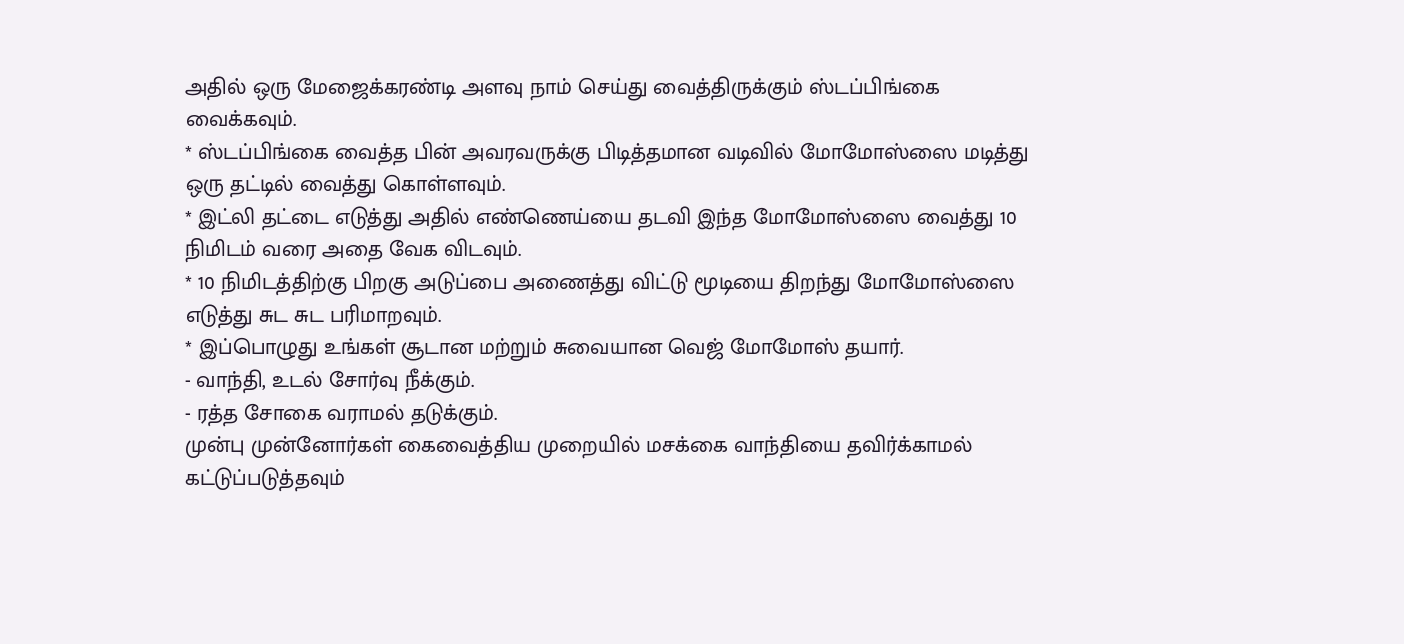அதில் ஒரு மேஜைக்கரண்டி அளவு நாம் செய்து வைத்திருக்கும் ஸ்டப்பிங்கை வைக்கவும்.
* ஸ்டப்பிங்கை வைத்த பின் அவரவருக்கு பிடித்தமான வடிவில் மோமோஸ்ஸை மடித்து ஒரு தட்டில் வைத்து கொள்ளவும்.
* இட்லி தட்டை எடுத்து அதில் எண்ணெய்யை தடவி இந்த மோமோஸ்ஸை வைத்து 10 நிமிடம் வரை அதை வேக விடவும்.
* 10 நிமிடத்திற்கு பிறகு அடுப்பை அணைத்து விட்டு மூடியை திறந்து மோமோஸ்ஸை எடுத்து சுட சுட பரிமாறவும்.
* இப்பொழுது உங்கள் சூடான மற்றும் சுவையான வெஜ் மோமோஸ் தயார்.
- வாந்தி, உடல் சோர்வு நீக்கும்.
- ரத்த சோகை வராமல் தடுக்கும்.
முன்பு முன்னோர்கள் கைவைத்திய முறையில் மசக்கை வாந்தியை தவிர்க்காமல் கட்டுப்படுத்தவும்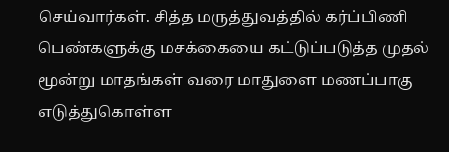செய்வார்கள். சித்த மருத்துவத்தில் கர்ப்பிணி பெண்களுக்கு மசக்கையை கட்டுப்படுத்த முதல் மூன்று மாதங்கள் வரை மாதுளை மணப்பாகு எடுத்துகொள்ள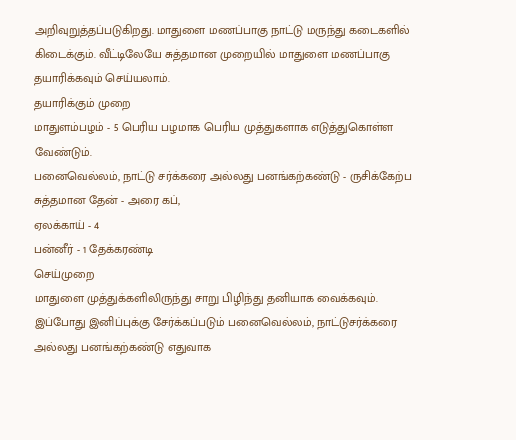அறிவுறுத்தப்படுகிறது. மாதுளை மணப்பாகு நாட்டு மருந்து கடைகளில் கிடைக்கும். வீட்டிலேயே சுத்தமான முறையில் மாதுளை மணப்பாகு தயாரிக்கவும் செய்யலாம்.
தயாரிக்கும் முறை
மாதுளம்பழம் - 5 பெரிய பழமாக பெரிய முத்துகளாக எடுத்துகொள்ள வேண்டும்.
பனைவெல்லம், நாட்டு சர்க்கரை அல்லது பனங்கற்கண்டு - ருசிக்கேற்ப
சுத்தமான தேன் - அரை கப்,
ஏலக்காய் - 4
பன்னீர் - 1 தேக்கரண்டி
செய்முறை
மாதுளை முத்துக்களிலிருந்து சாறு பிழிந்து தனியாக வைக்கவும்.
இப்போது இனிப்புக்கு சேர்க்கப்படும் பனைவெல்லம், நாட்டுசர்க்கரை அல்லது பனங்கற்கண்டு எதுவாக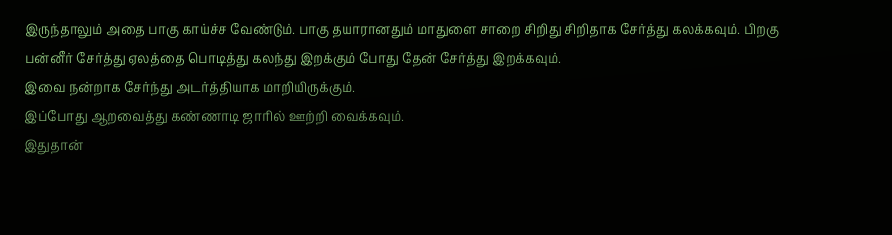இருந்தாலும் அதை பாகு காய்ச்ச வேண்டும். பாகு தயாரானதும் மாதுளை சாறை சிறிது சிறிதாக சேர்த்து கலக்கவும். பிறகு பன்னீர் சேர்த்து ஏலத்தை பொடித்து கலந்து இறக்கும் போது தேன் சேர்த்து இறக்கவும்.
இவை நன்றாக சேர்ந்து அடர்த்தியாக மாறியிருக்கும்.
இப்போது ஆறவைத்து கண்ணாடி ஜாரில் ஊற்றி வைக்கவும்.
இதுதான்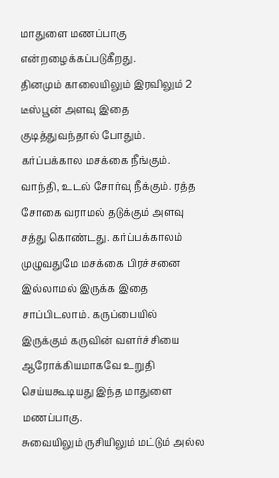மாதுளை மணப்பாகு என்றழைக்கப்படுகீறது.
தினமும் காலையிலும் இரவிலும் 2 டீஸ்பூன் அளவு இதை குடித்துவந்தால் போதும். கர்ப்பக்கால மசக்கை நீங்கும். வாந்தி, உடல் சோர்வு நீக்கும். ரத்த சோகை வராமல் தடுக்கும் அளவு சத்து கொண்டது. கர்ப்பக்காலம் முழுவதுமே மசக்கை பிரச்சனை இல்லாமல் இருக்க இதை சாப்பிடலாம். கருப்பையில் இருக்கும் கருவின் வளர்ச்சியை ஆரோக்கியமாகவே உறுதி செய்யகூடியது இந்த மாதுளை மணப்பாகு.
சுவையிலும் ருசியிலும் மட்டும் அல்ல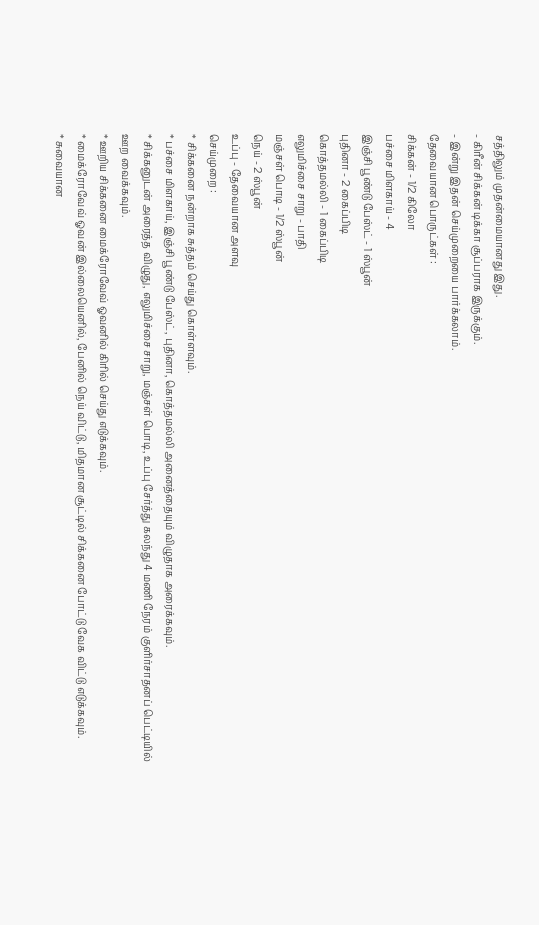சத்திலும் முதன்மையானது இது.
- கிரீன் சிக்கன் டிக்கா சூப்பராக இருக்கும்.
- இன்று இதன் செய்முறையை பார்க்கலாம்.
தேவையான பொருட்கள் :
சிக்கன் - 1/2 கிலோ
பச்சை மிளகாய் - 4
இஞ்சி பூண்டு பேஸ்ட் - 1 ஸ்பூன்
புதினா - 2 கைப்பிடி
கொத்தமல்லி - 1 கைப்பிடி
எலுமிச்சை சாறு - பாதி
மஞ்சள் பொடி - 1/2 ஸ்பூன்
நெய் - 2 ஸ்பூன்
உப்பு - தேவையான அளவு
செய்முறை :
* சிக்கனை நன்றாக சுத்தம் செய்து கொள்ளவும்.
* பச்சை மிளகாய், இஞ்சி பூண்டு பேஸ்ட், புதினா, கொத்தமல்லி அனைத்தையும் விழுதாக அரைக்கவும்.
* சிக்கனுடன் அரைத்த விழுது, எலுமிச்சை சாறு, மஞ்சள் பொடி, உப்பு சேர்த்து கலந்து 4 மணி நேரம் குளிர்சாதனப் பெட்டியில் ஊற வைக்கவும்.
* ஊறிய சிக்கனை மைக்ரோவேவ் ஓவனில் கிரில் செய்து எடுக்கவும்.
* மைக்ரோவேவ் ஓவன் இல்லையெனில், பேனில் நெய் விட்டு, மிதமான சூட்டில் சிக்கனை போட்டு வேக விட்டு எடுக்கவும்.
* சுவையான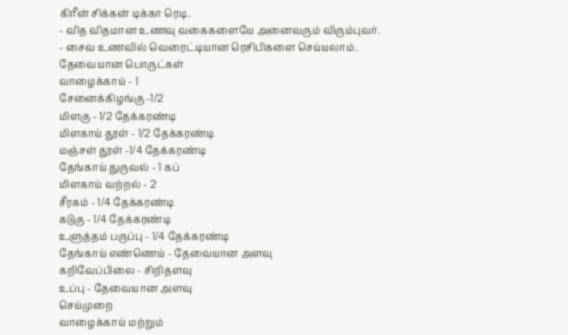கிரீன் சிக்கன் டிக்கா ரெடி.
- வித விதமான உணவு வகைகளையே அனைவரும் விரும்புவர்.
- சைவ உணவில் வெரைட்டியான ரெசிபிகளை செய்யலாம்.
தேவையான பொருட்கள்
வாழைக்காய் - 1
சேனைக்கிழங்கு -1/2
மிளகு - 1/2 தேக்கரண்டி
மிளகாய் தூள் - 1/2 தேக்கரண்டி
மஞ்சள் தூள் -1/4 தேக்கரண்டி
தேங்காய் துருவல் - 1 கப்
மிளகாய் வற்றல் - 2
சீரகம் - 1/4 தேக்கரண்டி
கடுகு - 1/4 தேக்கரண்டி
உளுத்தம் பருப்பு - 1/4 தேக்கரண்டி
தேங்காய் எண்ணெய் - தேவையான அளவு
கறிவேப்பிலை - சிறிதளவு
உப்பு - தேவையான அளவு
செய்முறை
வாழைக்காய் மற்றும்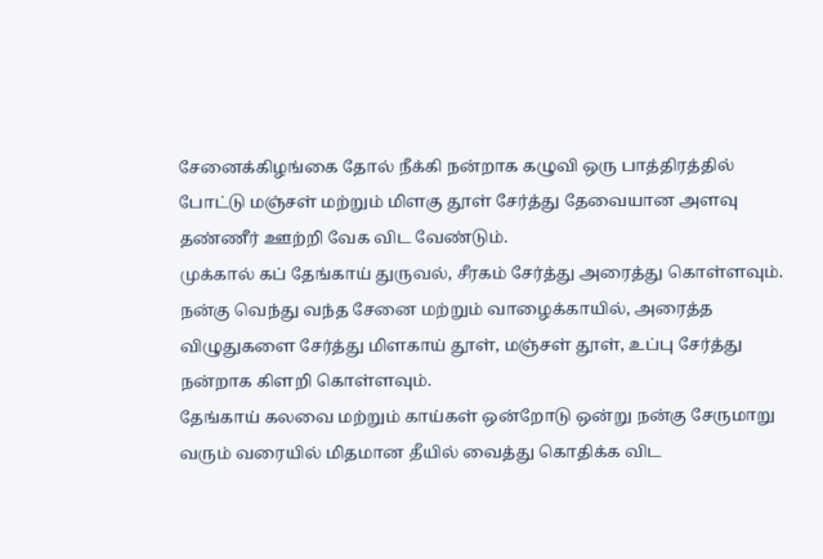சேனைக்கிழங்கை தோல் நீக்கி நன்றாக கழுவி ஒரு பாத்திரத்தில் போட்டு மஞ்சள் மற்றும் மிளகு தூள் சேர்த்து தேவையான அளவு தண்ணீர் ஊற்றி வேக விட வேண்டும்.
முக்கால் கப் தேங்காய் துருவல், சீரகம் சேர்த்து அரைத்து கொள்ளவும்.
நன்கு வெந்து வந்த சேனை மற்றும் வாழைக்காயில், அரைத்த விழுதுகளை சேர்த்து மிளகாய் தூள், மஞ்சள் தூள், உப்பு சேர்த்து நன்றாக கிளறி கொள்ளவும்.
தேங்காய் கலவை மற்றும் காய்கள் ஒன்றோடு ஒன்று நன்கு சேருமாறு வரும் வரையில் மிதமான தீயில் வைத்து கொதிக்க விட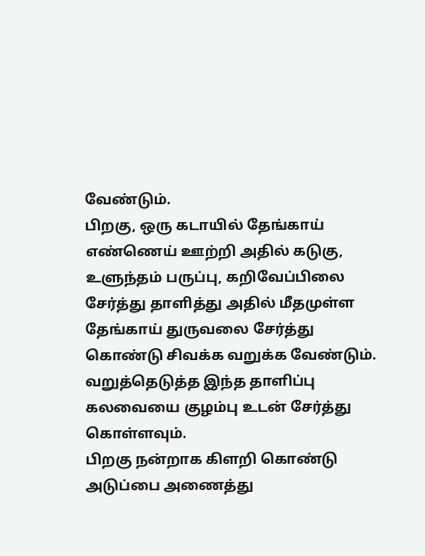வேண்டும்.
பிறகு, ஒரு கடாயில் தேங்காய் எண்ணெய் ஊற்றி அதில் கடுகு, உளுந்தம் பருப்பு, கறிவேப்பிலை சேர்த்து தாளித்து அதில் மீதமுள்ள தேங்காய் துருவலை சேர்த்து கொண்டு சிவக்க வறுக்க வேண்டும்.
வறுத்தெடுத்த இந்த தாளிப்பு கலவையை குழம்பு உடன் சேர்த்து கொள்ளவும்.
பிறகு நன்றாக கிளறி கொண்டு அடுப்பை அணைத்து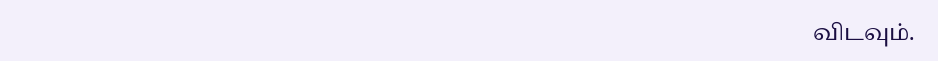விடவும்.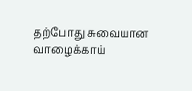தற்போது சுவையான வாழைக்காய்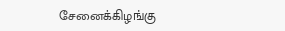சேனைக்கிழங்கு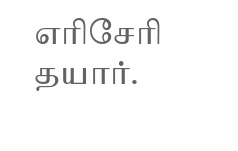எரிசேரி தயார்.